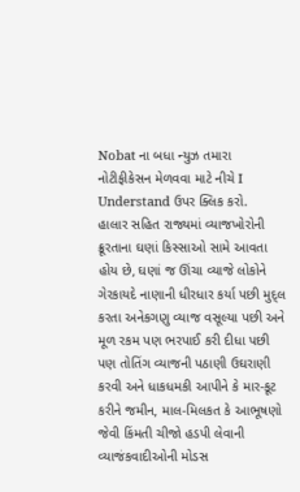Nobat ના બધા ન્યુઝ તમારા નોટીફીકેસન મેળવવા માટે નીચે I Understand ઉપર ક્લિક કરો.
હાલાર સહિત રાજ્યમાં વ્યાજખોરોની ક્રૂરતાના ઘણાં કિસ્સાઓ સામે આવતા હોય છે, ઘણાં જ ઊંચા વ્યાજે લોકોને ગેરકાયદે નાણાની ધીરધાર કર્યા પછી મુદ્લ કરતા અનેકગણુ વ્યાજ વસૂલ્યા પછી અને મૂળ રકમ પણ ભરપાઈ કરી દીધા પછી પણ તોતિંગ વ્યાજની પઠાણી ઉઘરાણી કરવી અને ધાકધમકી આપીને કે માર-કૂટ કરીને જમીન, માલ-મિલકત કે આભૂષણો જેવી કિંમતી ચીજો હડપી લેવાની વ્યાજંકવાદીઓની મોડસ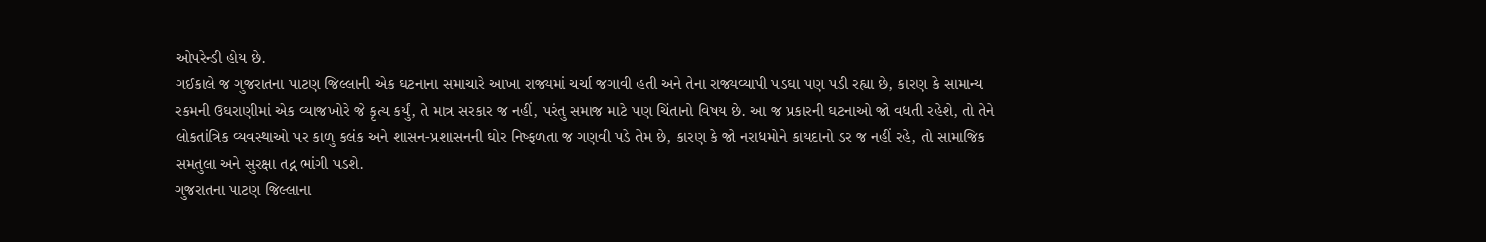ઓપરેન્ડી હોય છે.
ગઈકાલે જ ગુજરાતના પાટણ જિલ્લાની એક ઘટનાના સમાચારે આખા રાજ્યમાં ચર્ચા જગાવી હતી અને તેના રાજ્યવ્યાપી પડઘા પણ પડી રહ્યા છે, કારણ કે સામાન્ય રકમની ઉઘરાણીમાં એક વ્યાજખોરે જે કૃત્ય કર્યું, તે માત્ર સરકાર જ નહીં, પરંતુ સમાજ માટે પણ ચિંતાનો વિષય છે. આ જ પ્રકારની ઘટનાઓ જો વધતી રહેશે, તો તેને લોકતાંત્રિક વ્યવસ્થાઓ પર કાળુ કલંક અને શાસન-પ્રશાસનની ઘોર નિષ્ફળતા જ ગણવી પડે તેમ છે, કારણ કે જો નરાધમોને કાયદાનો ડર જ નહીં રહે, તો સામાજિક સમતુલા અને સુરક્ષા તદ્ન ભાંગી પડશે.
ગુજરાતના પાટણ જિલ્લાના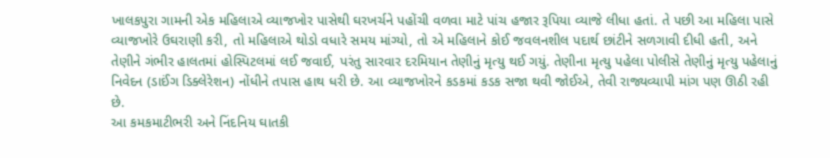ખાલકપુરા ગામની એક મહિલાએ વ્યાજખોર પાસેથી ઘરખર્ચને પહોંચી વળવા માટે પાંચ હજાર રૂપિયા વ્યાજે લીધા હતાં. તે પછી આ મહિલા પાસે વ્યાજખોરે ઉઘરાણી કરી, તો મહિલાએ થોડો વધારે સમય માંગ્યો, તો એ મહિલાને કોઈ જવલનશીલ પદાર્થ છાંટીને સળગાવી દીધી હતી, અને તેણીને ગંભીર હાલતમાં હોસ્પિટલમાં લઈ જવાઈ, પરંતુ સારવાર દરમિયાન તેણીનું મૃત્યુ થઈ ગયું. તેણીના મૃત્યુ પહેલા પોલીસે તેણીનું મૃત્યુ પહેલાનું નિવેદન (ડાઈંગ ડિક્લેરેશન) નોંધીને તપાસ હાથ ધરી છે. આ વ્યાજખોરને કડકમાં કડક સજા થવી જોઈએ, તેવી રાજ્યવ્યાપી માંગ પણ ઊઠી રહી છે.
આ કમકમાટીભરી અને નિંદનિય ઘાતકી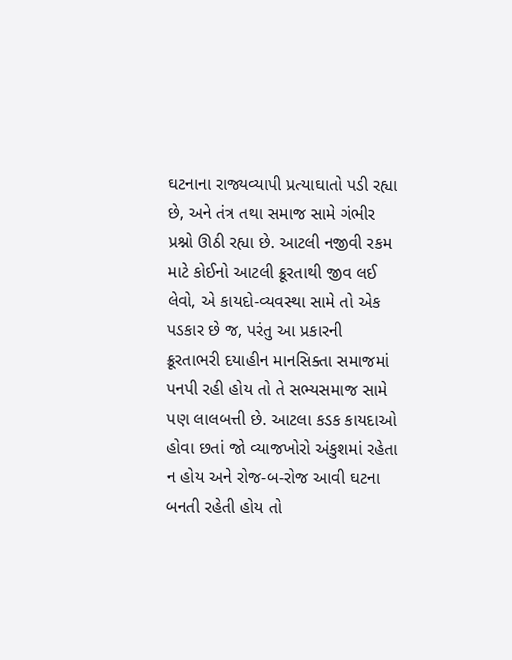ઘટનાના રાજ્યવ્યાપી પ્રત્યાઘાતો પડી રહ્યા છે, અને તંત્ર તથા સમાજ સામે ગંભીર પ્રશ્નો ઊઠી રહ્યા છે. આટલી નજીવી રકમ માટે કોઈનો આટલી ક્રૂરતાથી જીવ લઈ લેવો, એ કાયદો-વ્યવસ્થા સામે તો એક પડકાર છે જ, પરંતુ આ પ્રકારની ક્રૂરતાભરી દયાહીન માનસિક્તા સમાજમાં પનપી રહી હોય તો તે સભ્યસમાજ સામે પણ લાલબત્તી છે. આટલા કડક કાયદાઓ હોવા છતાં જો વ્યાજખોરો અંકુશમાં રહેતા ન હોય અને રોજ-બ-રોજ આવી ઘટના બનતી રહેતી હોય તો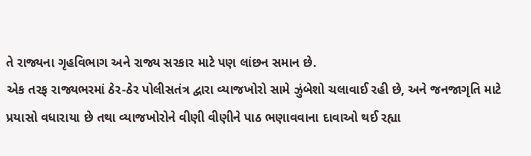તે રાજ્યના ગૃહવિભાગ અને રાજ્ય સરકાર માટે પણ લાંછન સમાન છે.
એક તરફ રાજ્યભરમાં ઠેર-ઠેર પોલીસતંત્ર દ્વારા વ્યાજખોરો સામે ઝુંબેશો ચલાવાઈ રહી છે, અને જનજાગૃતિ માટે પ્રયાસો વધારાયા છે તથા વ્યાજખોરોને વીણી વીણીને પાઠ ભણાવવાના દાવાઓ થઈ રહ્યા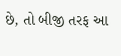છે, તો બીજી તરફ આ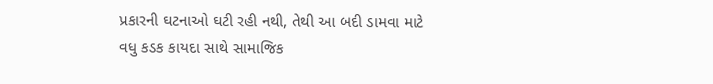પ્રકારની ઘટનાઓ ઘટી રહી નથી, તેથી આ બદી ડામવા માટે વધુ કડક કાયદા સાથે સામાજિક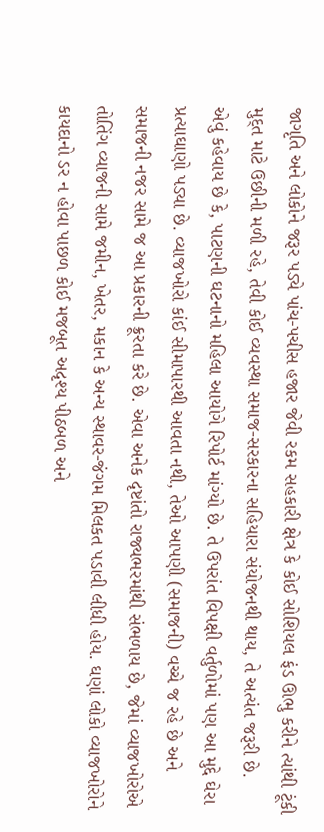જાગૃતિ અને લોકોને જરૂર પડ્યે પાંચ-પચીસ હજાર જેવી રકમ સહકારી ક્ષેત્ર કે કોઈ સોશિયલ ફંડ ઊભુ કરીને ત્યાંથી ટૂંકી મુદ્ત માટે ઉછીની મળી રહે, તેવી કોઈ વ્યવસ્થા સમાજ-સરકારના સહિયારા સંયોજનથી થાય, તે અત્યંત જરૂરી છે.
એવું કહેવાય છે કે, પાટણની ઘટનાનો મહિલા આયોગે રિપોર્ટ માંગ્યો છે. તે ઉપરાંત વિપક્ષી વર્તુળોમાં પણ આ મુદ્દે ઘેરા પ્રત્યાઘાણો પડ્યા છે. વ્યાજખોરો કાંઈ સીમાપારથી આવતા નથી, તેઓ આપણી (સમાજની) વચ્ચે જ રહે છે અને સમાજની નજર સામે જ આ પ્રકારની ક્રૂરતા કરે છે. એવા અનેક દૃષ્ટાંતો રાજ્યભરમાંથી સંભળાય છે, જેમાં વ્યાજખોરોએ તોતિંગ વ્યાજની સામે જમીન, ખેતર, મકાન કે અન્ય સ્થાવર-જંગમ મિલકત પડાવી લીધી હોય. ઘણાં લોકો વ્યાજખોરોને કાયદાનો ડર ન હોવા પાછળ કોઈ મજબૂત અદૃશ્ય પીઠબળ અને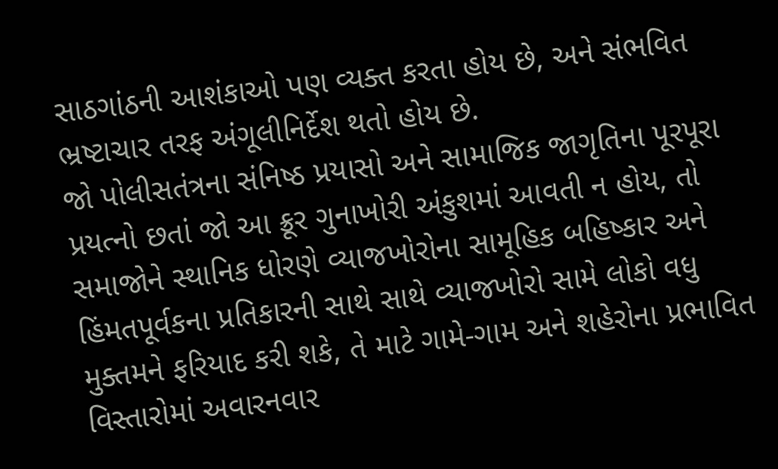સાઠગાંઠની આશંકાઓ પણ વ્યક્ત કરતા હોય છે, અને સંભવિત ભ્રષ્ટાચાર તરફ અંગૂલીનિર્દેશ થતો હોય છે.
જો પોલીસતંત્રના સંનિષ્ઠ પ્રયાસો અને સામાજિક જાગૃતિના પૂરપૂરા પ્રયત્નો છતાં જો આ ક્રૂર ગુનાખોરી અંકુશમાં આવતી ન હોય, તો સમાજોને સ્થાનિક ધોરણે વ્યાજખોરોના સામૂહિક બહિષ્કાર અને હિંમતપૂર્વકના પ્રતિકારની સાથે સાથે વ્યાજખોરો સામે લોકો વધુ મુક્તમને ફરિયાદ કરી શકે, તે માટે ગામે-ગામ અને શહેરોના પ્રભાવિત વિસ્તારોમાં અવારનવાર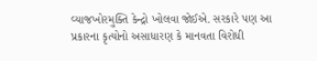વ્યાજખોરમુક્તિ કેન્દ્રો ખોલવા જોઈએ. સરકારે પણ આ પ્રકારના કૃત્યોનો અસાધારણ કે માનવતા વિરોધી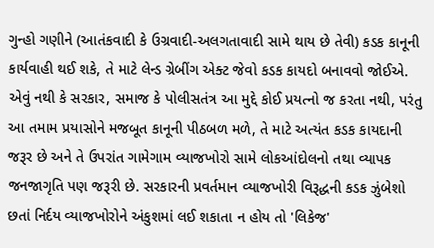ગુન્હો ગણીને (આતંકવાદી કે ઉગ્રવાદી-અલગતાવાદી સામે થાય છે તેવી) કડક કાનૂની કાર્યવાહી થઈ શકે, તે માટે લેન્ડ ગ્રેબીંગ એક્ટ જેવો કડક કાયદો બનાવવો જોઈએ.
એવું નથી કે સરકાર, સમાજ કે પોલીસતંત્ર આ મુદ્દે કોઈ પ્રયત્નો જ કરતા નથી, પરંતુ આ તમામ પ્રયાસોને મજબૂત કાનૂની પીઠબળ મળે, તે માટે અત્યંત કડક કાયદાની જરૂર છે અને તે ઉપરાંત ગામેગામ વ્યાજખોરો સામે લોકઆંદોલનો તથા વ્યાપક જનજાગૃતિ પણ જરૂરી છે. સરકારની પ્રવર્તમાન વ્યાજખોરી વિરૂદ્ધની કડક ઝુંબેશો છતાં નિર્દય વ્યાજખોરોને અંકુશમાં લઈ શકાતા ન હોય તો 'લિકેજ'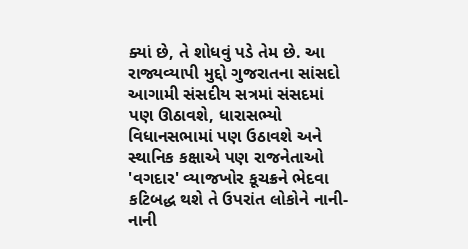ક્યાં છે, તે શોધવું પડે તેમ છે. આ રાજ્યવ્યાપી મુદ્દો ગુજરાતના સાંસદો આગામી સંસદીય સત્રમાં સંસદમાં પણ ઊઠાવશે, ધારાસભ્યો વિધાનસભામાં પણ ઉઠાવશે અને સ્થાનિક કક્ષાએ પણ રાજનેતાઓ 'વગદાર' વ્યાજખોર કૂચક્રને ભેદવા કટિબદ્ધ થશે તે ઉપરાંત લોકોને નાની-નાની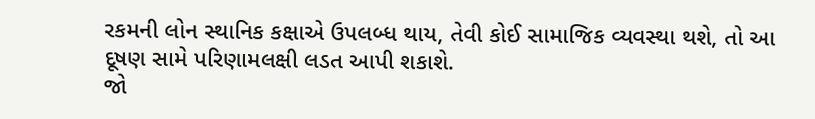રકમની લોન સ્થાનિક કક્ષાએ ઉપલબ્ધ થાય, તેવી કોઈ સામાજિક વ્યવસ્થા થશે, તો આ દૂષણ સામે પરિણામલક્ષી લડત આપી શકાશે.
જો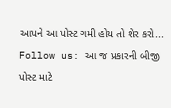આપને આ પોસ્ટ ગમી હોય તો શેર કરો...
Follow us: આ જ પ્રકારની બીજી પોસ્ટ માટે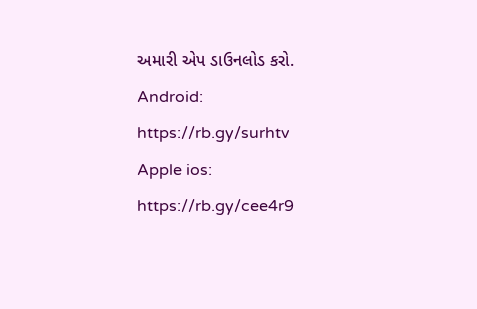અમારી એપ ડાઉનલોડ કરો.
Android: https://rb.gy/surhtv
Apple ios: https://rb.gy/cee4r9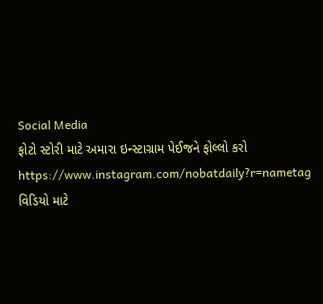Social Media
ફોટો સ્ટોરી માટે અમારા ઇન્સ્ટાગ્રામ પેઈજને ફોલ્લો કરો
https://www.instagram.com/nobatdaily?r=nametag
વિડિયો માટે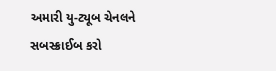અમારી યુ-ટ્યૂબ ચેનલને સબસ્ક્રાઈબ કરો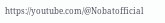https://youtube.com/@Nobatofficial